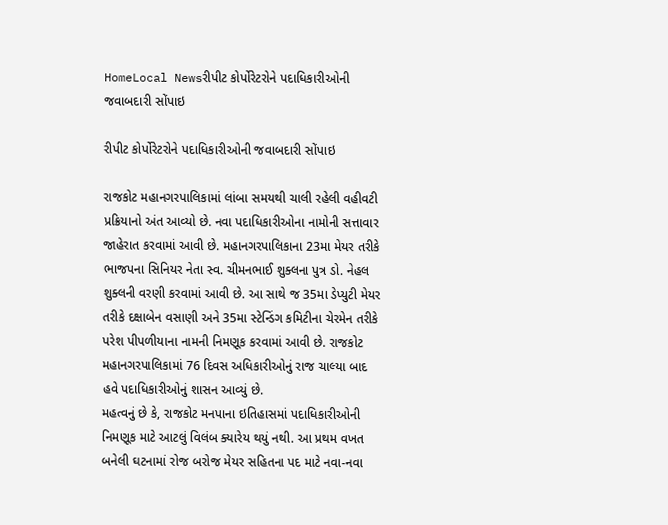HomeLocal Newsરીપીટ કોર્પોરેટરોને પદાધિકારીઓની જવાબદારી સોંપાઇ

રીપીટ કોર્પોરેટરોને પદાધિકારીઓની જવાબદારી સોંપાઇ

રાજકોટ મહાનગરપાલિકામાં લાંબા સમયથી ચાલી રહેલી વહીવટી પ્રક્રિયાનો અંત આવ્યો છે. નવા પદાધિકારીઓના નામોની સત્તાવાર જાહેરાત કરવામાં આવી છે. મહાનગરપાલિકાના 23મા મેયર તરીકે ભાજપના સિનિયર નેતા સ્વ. ચીમનભાઈ શુક્લના પુત્ર ડો. નેહલ શુક્લની વરણી કરવામાં આવી છે. આ સાથે જ 35મા ડેપ્યુટી મેયર તરીકે દક્ષાબેન વસાણી અને 35મા સ્ટેન્ડિંગ કમિટીના ચેરમેન તરીકે પરેશ પીપળીયાના નામની નિમણૂક કરવામાં આવી છે. રાજકોટ મહાનગરપાલિકામાં 76 દિવસ અધિકારીઓનું રાજ ચાલ્યા બાદ હવે પદાધિકારીઓનું શાસન આવ્યું છે.
મહત્વનું છે કે, રાજકોટ મનપાના ઇતિહાસમાં પદાધિકારીઓની નિમણૂક માટે આટલું વિલંબ ક્યારેય થયું નથી. આ પ્રથમ વખત બનેલી ઘટનામાં રોજ બરોજ મેયર સહિતના પદ માટે નવા-નવા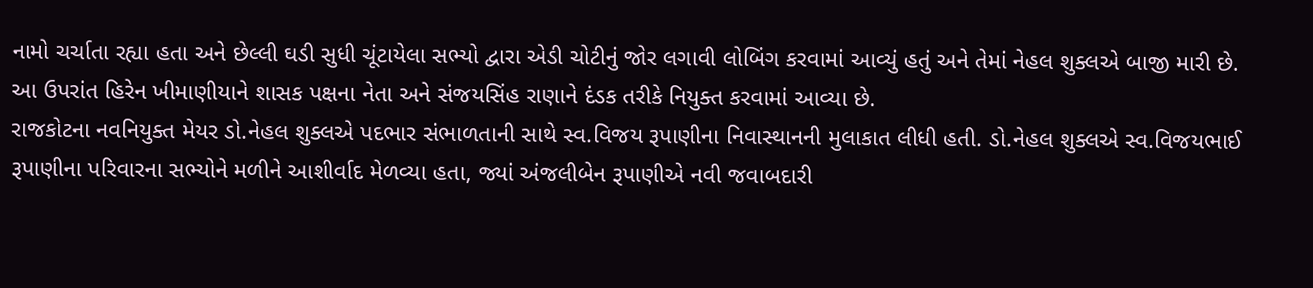નામો ચર્ચાતા રહ્યા હતા અને છેલ્લી ઘડી સુધી ચૂંટાયેલા સભ્યો દ્વારા એડી ચોટીનું જોર લગાવી લોબિંગ કરવામાં આવ્યું હતું અને તેમાં નેહલ શુક્લએ બાજી મારી છે.
આ ઉપરાંત હિરેન ખીમાણીયાને શાસક પક્ષના નેતા અને સંજયસિંહ રાણાને દંડક તરીકે નિયુક્ત કરવામાં આવ્યા છે.
રાજકોટના નવનિયુક્ત મેયર ડો.નેહલ શુક્લએ પદભાર સંભાળતાની સાથે સ્વ.વિજય રૂપાણીના નિવાસ્થાનની મુલાકાત લીધી હતી. ડો.નેહલ શુક્લએ સ્વ.વિજયભાઈ રૂપાણીના પરિવારના સભ્યોને મળીને આશીર્વાદ મેળવ્યા હતા, જ્યાં અંજલીબેન રૂપાણીએ નવી જવાબદારી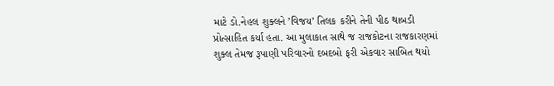માટે ડો.નેહલ શુક્લને ’વિજય’ તિલક કરીને તેની પીઠ થાબડી પ્રોત્સાહિત કર્યા હતા. આ મુલાકાત સાથે જ રાજકોટના રાજકારણમાં શુક્લ તેમજ રૂપાણી પરિવારનો દબદબો ફરી એકવાર સાબિત થયો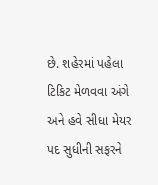છે. શહેરમાં પહેલા ટિકિટ મેળવવા અંગે અને હવે સીધા મેયર પદ સુધીની સફરને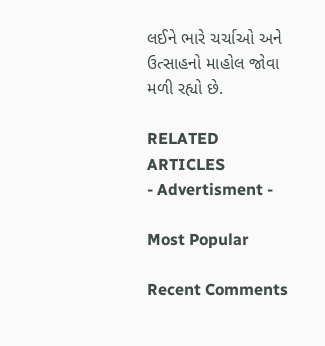લઈને ભારે ચર્ચાઓ અને ઉત્સાહનો માહોલ જોવા મળી રહ્યો છે.

RELATED ARTICLES
- Advertisment -

Most Popular

Recent Comments